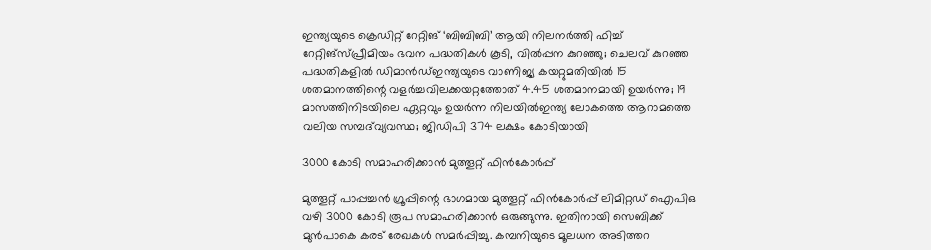ഇന്ത്യയുടെ ക്രെഡിറ്റ് റേറ്റിങ് ‘ബിബിബി’ ആയി നിലനർത്തി ഫിച്ച് റേറ്റിങ്സ്പ്രീമിയം ഭവന പദ്ധതികൾ കൂടി, വിൽപ്പന കുറഞ്ഞു; ചെലവ് കുറഞ്ഞ പദ്ധതികളിൽ ഡിമാൻഡ്ഇന്ത്യയുടെ വാണിജ്യ കയറ്റുമതിയിൽ 15 ശതമാനത്തിന്റെ വളർച്ചവിലക്കയറ്റത്തോത് 4.45 ശതമാനമായി ഉയർന്നു; 19 മാസത്തിനിടയിലെ ഏറ്റവും ഉയർന്ന നിലയിൽഇന്ത്യ ലോകത്തെ ആറാമത്തെ വലിയ സമ്പദ്‌വ്യവസ്ഥ; ജിഡിപി 374 ലക്ഷം കോടിയായി

3000 കോടി സമാഹരിക്കാന്‍ മുത്തൂറ്റ്‌ ഫിന്‍കോര്‍പ്പ്‌

മുത്തൂറ്റ്‌ പാപ്പച്ചന്‍ ഗ്രൂപ്പിന്റെ ഭാഗമായ മുത്തൂറ്റ്‌ ഫിന്‍കോര്‍പ്പ്‌ ലിമിറ്റഡ്‌ ഐപിഒ വഴി 3000 കോടി രൂപ സമാഹരിക്കാന്‍ ഒരുങ്ങുന്നു. ഇതിനായി സെബിക്ക്‌ മുന്‍പാകെ കരട്‌ രേഖകള്‍ സമര്‍പ്പിച്ചു. കമ്പനിയുടെ മൂലധന അടിത്തറ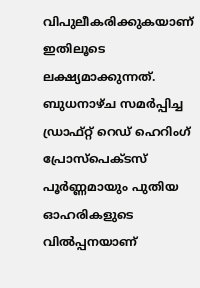വിപുലീകരിക്കുകയാണ്‌ ഇതിലൂടെ ലക്ഷ്യമാക്കുന്നത്‌. ബുധനാഴ്‌ച സമര്‍പ്പിച്ച ഡ്രാഫ്‌റ്റ്‌ റെഡ്‌ ഹെറിംഗ്‌ പ്രോസ്‌പെക്ടസ്‌ പൂര്‍ണ്ണമായും പുതിയ ഓഹരികളുടെ വില്‍പ്പനയാണ്‌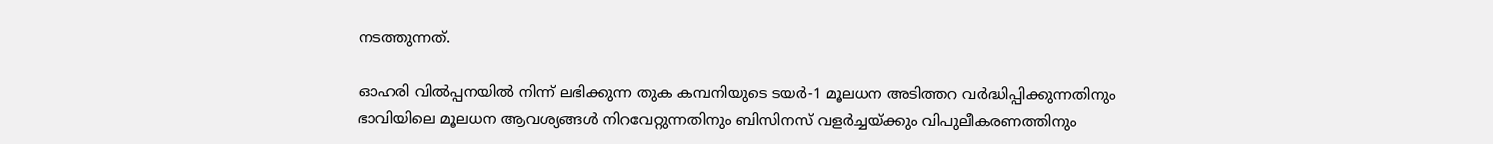നടത്തുന്നത്‌.

ഓഹരി വില്‍പ്പനയില്‍ നിന്ന്‌ ലഭിക്കുന്ന തുക കമ്പനിയുടെ ടയര്‍-1 മൂലധന അടിത്തറ വര്‍ദ്ധിപ്പിക്കുന്നതിനും ഭാവിയിലെ മൂലധന ആവശ്യങ്ങള്‍ നിറവേറ്റുന്നതിനും ബിസിനസ്‌ വളര്‍ച്ചയ്‌ക്കും വിപുലീകരണത്തിനും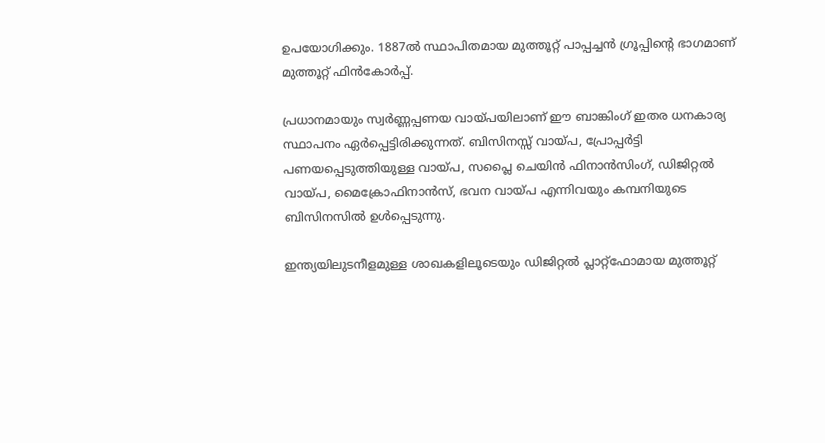ഉപയോഗിക്കും. 1887ല്‍ സ്ഥാപിതമായ മുത്തൂറ്റ്‌ പാപ്പച്ചന്‍ ഗ്രൂപ്പിന്റെ ഭാഗമാണ്‌ മുത്തൂറ്റ്‌ ഫിന്‍കോര്‍പ്പ്‌.

പ്രധാനമായും സ്വര്‍ണ്ണപ്പണയ വായ്‌പയിലാണ്‌ ഈ ബാങ്കിംഗ്‌ ഇതര ധനകാര്യ സ്ഥാപനം ഏര്‍പ്പെട്ടിരിക്കുന്നത്‌. ബിസിനസ്സ്‌ വായ്‌പ, പ്രോപ്പര്‍ട്ടി പണയപ്പെടുത്തിയുള്ള വായ്‌പ, സപ്ലൈ ചെയിന്‍ ഫിനാന്‍സിംഗ്‌, ഡിജിറ്റല്‍ വായ്‌പ, മൈക്രോഫിനാന്‍സ്‌, ഭവന വായ്‌പ എന്നിവയും കമ്പനിയുടെ ബിസിനസില്‍ ഉള്‍പ്പെടുന്നു.

ഇന്ത്യയിലുടനീളമുള്ള ശാഖകളിലൂടെയും ഡിജിറ്റല്‍ പ്ലാറ്റ്‌ഫോമായ മുത്തൂറ്റ്‌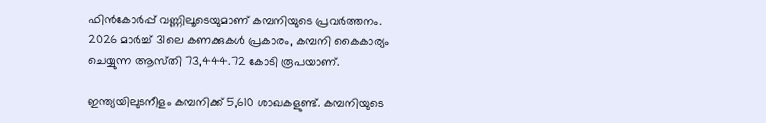ഫിന്‍കോര്‍പ്പ്‌ വണ്ണിലൂടെയുമാണ്‌ കമ്പനിയുടെ പ്രവര്‍ത്തനം. 2026 മാര്‍ച്ച്‌ 31ലെ കണക്കുകള്‍ പ്രകാരം, കമ്പനി കൈകാര്യം ചെയ്യുന്ന ആസ്‌തി 73,444.72 കോടി രൂപയാണ്‌.

ഇന്ത്യയിലുടനീളം കമ്പനിക്ക്‌ 5,610 ശാഖകളുണ്ട്‌. കമ്പനിയുടെ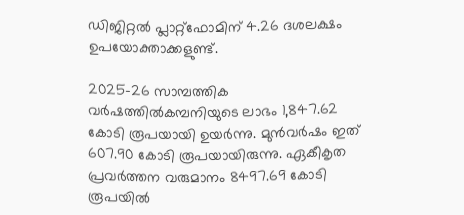ഡിജിറ്റല്‍ പ്ലാറ്റ്‌ഫോമിന്‌ 4.26 ദശലക്ഷം ഉപയോക്താക്കളുണ്ട്‌.

2025-26 സാമ്പത്തിക വര്‍ഷത്തില്‍കമ്പനിയുടെ ലാഭം 1,847.62 കോടി രൂപയായി ഉയര്‍ന്നു. മുന്‍വര്‍ഷം ഇത്‌ 607.90 കോടി രൂപയായിരുന്നു. ഏകീകൃത പ്രവര്‍ത്തന വരുമാനം 8497.69 കോടി രൂപയില്‍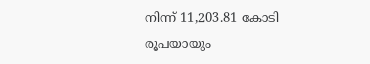നിന്ന്‌ 11,203.81 കോടി രൂപയായും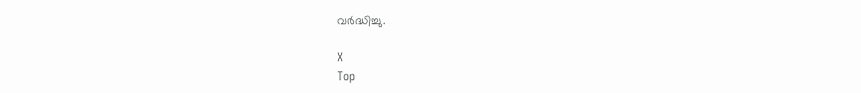വര്‍ദ്ധിച്ചു.

X
Top